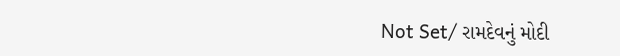Not Set/ રામદેવનું મોદી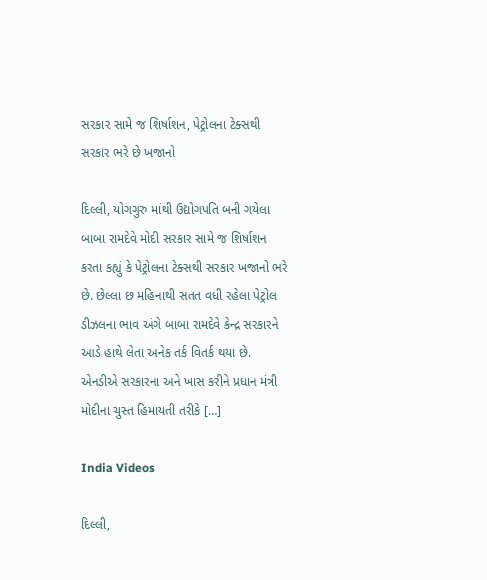સરકાર સામે જ શિર્ષાશન, પેટ્રોલના ટેક્સથી સરકાર ભરે છે ખજાનો

દિલ્લી, યોગગુરુ માંથી ઉદ્યોગપતિ બની ગયેલા બાબા રામદેવે મોદી સરકાર સામે જ શિર્ષાશન કરતા કહ્યું કે પેટ્રોલના ટેક્સથી સરકાર ખજાનો ભરે છે. છેલ્લા છ મહિનાથી સતત વધી રહેલા પેટ્રોલ ડીઝલના ભાવ અંગે બાબા રામદેવે કેન્દ્ર સરકારને આડે હાથે લેતા અનેક તર્ક વિતર્ક થયા છે. એનડીએ સરકારના અને ખાસ કરીને પ્રધાન મંત્રી મોદીના ચુસ્ત હિમાયતી તરીકે […]

India Videos

દિલ્લી,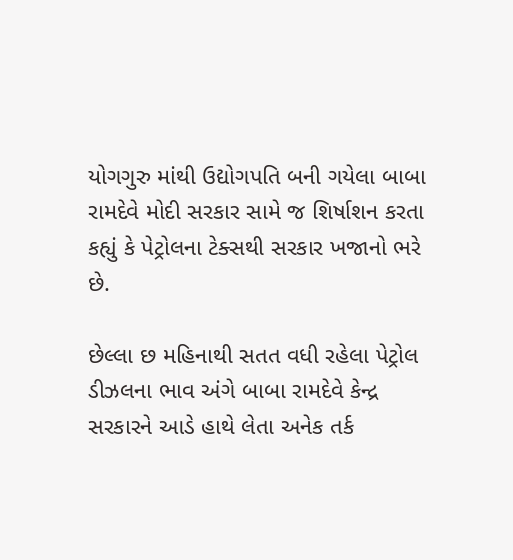યોગગુરુ માંથી ઉદ્યોગપતિ બની ગયેલા બાબા રામદેવે મોદી સરકાર સામે જ શિર્ષાશન કરતા કહ્યું કે પેટ્રોલના ટેક્સથી સરકાર ખજાનો ભરે છે.

છેલ્લા છ મહિનાથી સતત વધી રહેલા પેટ્રોલ ડીઝલના ભાવ અંગે બાબા રામદેવે કેન્દ્ર સરકારને આડે હાથે લેતા અનેક તર્ક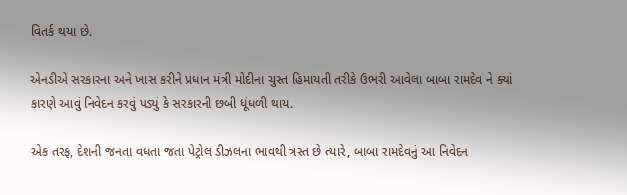વિતર્ક થયા છે.

એનડીએ સરકારના અને ખાસ કરીને પ્રધાન મંત્રી મોદીના ચુસ્ત હિમાયતી તરીકે ઉભરી આવેલા બાબા રામદેવ ને ક્યાં કારણે આવું નિવેદન કરવું પડ્યું કે સરકારની છબી ધૂંધળી થાય.

એક તરફ, દેશની જનતા વધતા જતા પેટ્રોલ ડીઝલના ભાવથી ત્રસ્ત છે ત્યારે, બાબા રામદેવનું આ નિવેદન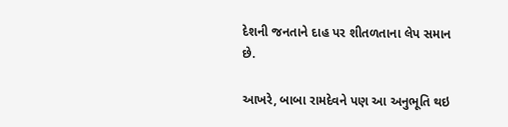દેશની જનતાને દાહ પર શીતળતાના લેપ સમાન છે.

આખરે, બાબા રામદેવને પણ આ અનુભૂતિ થઇ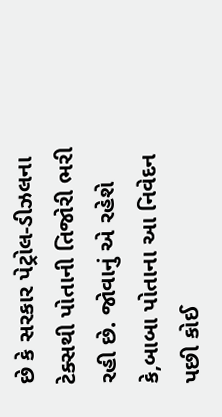છે કે સરકાર પેટ્રોલ-ડીઝલના ટેક્સથી પોતાની તિજોરી ભરી રહી છે. જોવાનું એ રહેશે કે,બાબા પોતાના આ નિવેદન પછી કોઈ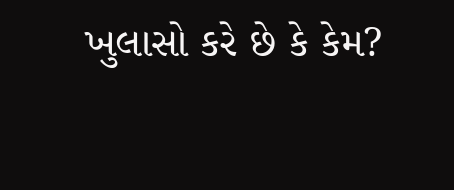ખુલાસો કરે છે કે કેમ?